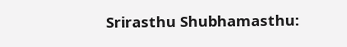Srirasthu Shubhamasthu: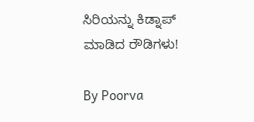ಸಿರಿಯನ್ನು ಕಿಡ್ನಾಪ್ ಮಾಡಿದ ರೌಡಿಗಳು!

By Poorva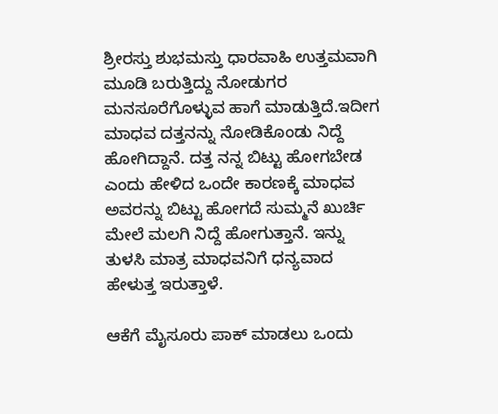ಶ್ರೀರಸ್ತು ಶುಭಮಸ್ತು ಧಾರವಾಹಿ ಉತ್ತಮವಾಗಿ ಮೂಡಿ ಬರುತ್ತಿದ್ದು ನೋಡುಗರ ಮನಸೂರೆಗೊಳ್ಳುವ ಹಾಗೆ ಮಾಡುತ್ತಿದೆ.ಇದೀಗ ಮಾಧವ ದತ್ತನನ್ನು ನೋಡಿಕೊಂಡು ನಿದ್ದೆ ಹೋಗಿದ್ದಾನೆ. ದತ್ತ ನನ್ನ ಬಿಟ್ಟು ಹೋಗಬೇಡ ಎಂದು ಹೇಳಿದ ಒಂದೇ ಕಾರಣಕ್ಕೆ ಮಾಧವ ಅವರನ್ನು ಬಿಟ್ಟು ಹೋಗದೆ ಸುಮ್ಮನೆ ಖುರ್ಚಿ ಮೇಲೆ ಮಲಗಿ ನಿದ್ದೆ ಹೋಗುತ್ತಾನೆ. ಇನ್ನು ತುಳಸಿ ಮಾತ್ರ ಮಾಧವನಿಗೆ ಧನ್ಯವಾದ ಹೇಳುತ್ತ ಇರುತ್ತಾಳೆ.

ಆಕೆಗೆ ಮೈಸೂರು ಪಾಕ್ ಮಾಡಲು ಒಂದು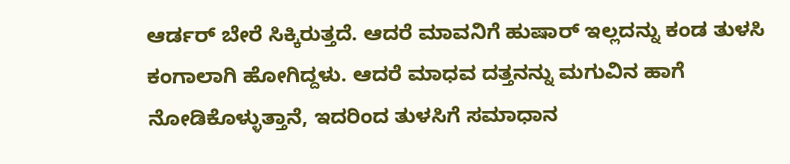ಆರ್ಡರ್ ಬೇರೆ ಸಿಕ್ಕಿರುತ್ತದೆ. ಆದರೆ ಮಾವನಿಗೆ ಹುಷಾರ್ ಇಲ್ಲದನ್ನು ಕಂಡ ತುಳಸಿ ಕಂಗಾಲಾಗಿ ಹೋಗಿದ್ದಳು. ಆದರೆ ಮಾಧವ ದತ್ತನನ್ನು ಮಗುವಿನ ಹಾಗೆ ನೋಡಿಕೊಳ್ಳುತ್ತಾನೆ, ಇದರಿಂದ ತುಳಸಿಗೆ ಸಮಾಧಾನ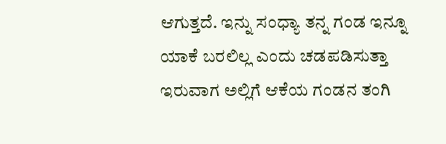ಆಗುತ್ತದೆ. ಇನ್ನು ಸಂಧ್ಯಾ ತನ್ನ ಗಂಡ ಇನ್ನೂ ಯಾಕೆ ಬರಲಿಲ್ಲ ಎಂದು ಚಡಪಡಿಸುತ್ತಾ ಇರುವಾಗ ಅಲ್ಲಿಗೆ ಆಕೆಯ ಗಂಡನ ತಂಗಿ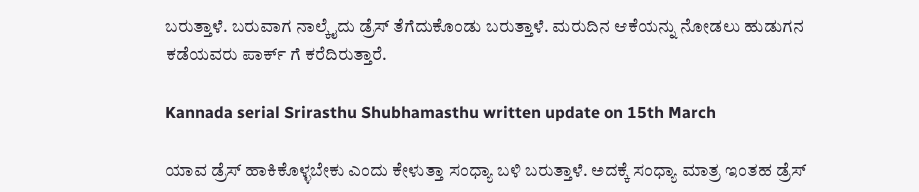ಬರುತ್ತಾಳೆ. ಬರುವಾಗ ನಾಲ್ಕೈದು ಡ್ರೆಸ್ ತೆಗೆದುಕೊಂಡು ಬರುತ್ತಾಳೆ. ಮರುದಿನ ಆಕೆಯನ್ನು ನೋಡಲು ಹುಡುಗನ ಕಡೆಯವರು ಪಾರ್ಕ್ ಗೆ ಕರೆದಿರುತ್ತಾರೆ.

Kannada serial Srirasthu Shubhamasthu written update on 15th March

ಯಾವ ಡ್ರೆಸ್ ಹಾಕಿಕೊಳ್ಳಬೇಕು ಎಂದು ಕೇಳುತ್ತಾ ಸಂಧ್ಯಾ ಬಳಿ ಬರುತ್ತಾಳೆ. ಅದಕ್ಕೆ ಸಂಧ್ಯಾ ಮಾತ್ರ ಇಂತಹ ಡ್ರೆಸ್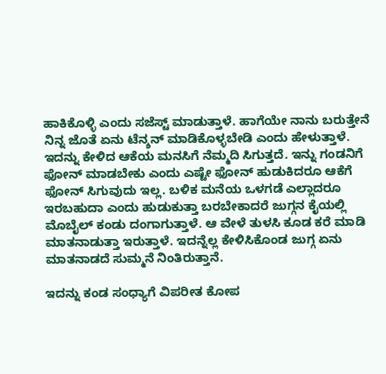ಹಾಕಿಕೊಳ್ಳಿ ಎಂದು ಸಜೆಸ್ಟ್ ಮಾಡುತ್ತಾಳೆ. ಹಾಗೆಯೇ ನಾನು ಬರುತ್ತೇನೆ ನಿನ್ನ ಜೊತೆ ಏನು ಟೆನ್ಶನ್ ಮಾಡಿಕೊಳ್ಳಬೇಡಿ ಎಂದು ಹೇಳುತ್ತಾಳೆ. ಇದನ್ನು ಕೇಳಿದ ಆಕೆಯ ಮನಸಿಗೆ ನೆಮ್ಮದಿ ಸಿಗುತ್ತದೆ. ಇನ್ನು ಗಂಡನಿಗೆ ಫೋನ್ ಮಾಡಬೇಕು ಎಂದು ಎಷ್ಟೇ ಫೋನ್ ಹುಡುಕಿದರೂ ಆಕೆಗೆ ಫೋನ್ ಸಿಗುವುದು ಇಲ್ಲ. ಬಳಿಕ ಮನೆಯ ಒಳಗಡೆ ಎಲ್ಲಾದರೂ ಇರಬಹುದಾ ಎಂದು ಹುಡುಕುತ್ತಾ ಬರಬೇಕಾದರೆ ಜುಗ್ಗನ ಕೈಯಲ್ಲಿ ಮೊಬೈಲ್ ಕಂಡು ದಂಗಾಗುತ್ತಾಳೆ. ಆ ವೇಳೆ ತುಳಸಿ ಕೂಡ ಕರೆ ಮಾಡಿ ಮಾತನಾಡುತ್ತಾ ಇರುತ್ತಾಳೆ. ಇದನ್ನೆಲ್ಲ ಕೇಳಿಸಿಕೊಂಡ ಜುಗ್ಗ ಏನು ಮಾತನಾಡದೆ ಸುಮ್ಮನೆ ನಿಂತಿರುತ್ತಾನೆ.

ಇದನ್ನು ಕಂಡ ಸಂಧ್ಯಾಗೆ ವಿಪರೀತ ಕೋಪ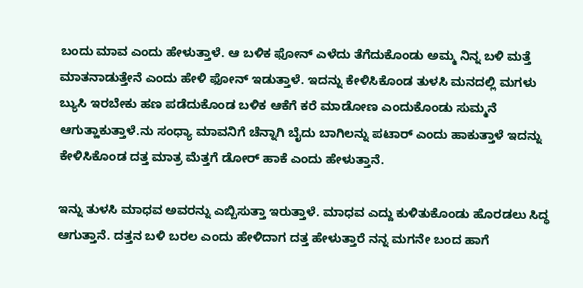ಬಂದು ಮಾವ ಎಂದು ಹೇಳುತ್ತಾಳೆ. ಆ ಬಳಿಕ ಫೋನ್ ಎಳೆದು ತೆಗೆದುಕೊಂಡು ಅಮ್ಮ ನಿನ್ನ ಬಳಿ ಮತ್ತೆ ಮಾತನಾಡುತ್ತೇನೆ ಎಂದು ಹೇಳಿ ಫೋನ್ ಇಡುತ್ತಾಳೆ. ಇದನ್ನು ಕೇಳಿಸಿಕೊಂಡ ತುಳಸಿ ಮನದಲ್ಲಿ ಮಗಳು ಬ್ಯುಸಿ ಇರಬೇಕು ಹಣ ಪಡೆದುಕೊಂಡ ಬಳಿಕ ಆಕೆಗೆ ಕರೆ ಮಾಡೋಣ ಎಂದುಕೊಂಡು ಸುಮ್ಮನೆ ಆಗುತ್ಹಾಕುತ್ತಾಳೆ.ನು ಸಂಧ್ಯಾ ಮಾವನಿಗೆ ಚೆನ್ನಾಗಿ ಬೈದು ಬಾಗಿಲನ್ನು ಪಟಾರ್ ಎಂದು ಹಾಕುತ್ತಾಳೆ ಇದನ್ನು ಕೇಳಿಸಿಕೊಂಡ ದತ್ತ ಮಾತ್ರ ಮೆತ್ತಗೆ ಡೋರ್ ಹಾಕೆ ಎಂದು ಹೇಳುತ್ತಾನೆ.

ಇನ್ನು ತುಳಸಿ ಮಾಧವ ಅವರನ್ನು ಎಬ್ಬಿಸುತ್ತಾ ಇರುತ್ತಾಳೆ. ಮಾಧವ ಎದ್ದು ಕುಳಿತುಕೊಂಡು ಹೊರಡಲು ಸಿದ್ಧ ಆಗುತ್ತಾನೆ. ದತ್ತನ ಬಳಿ ಬರಲ ಎಂದು ಹೇಳಿದಾಗ ದತ್ತ ಹೇಳುತ್ತಾರೆ ನನ್ನ ಮಗನೇ ಬಂದ ಹಾಗೆ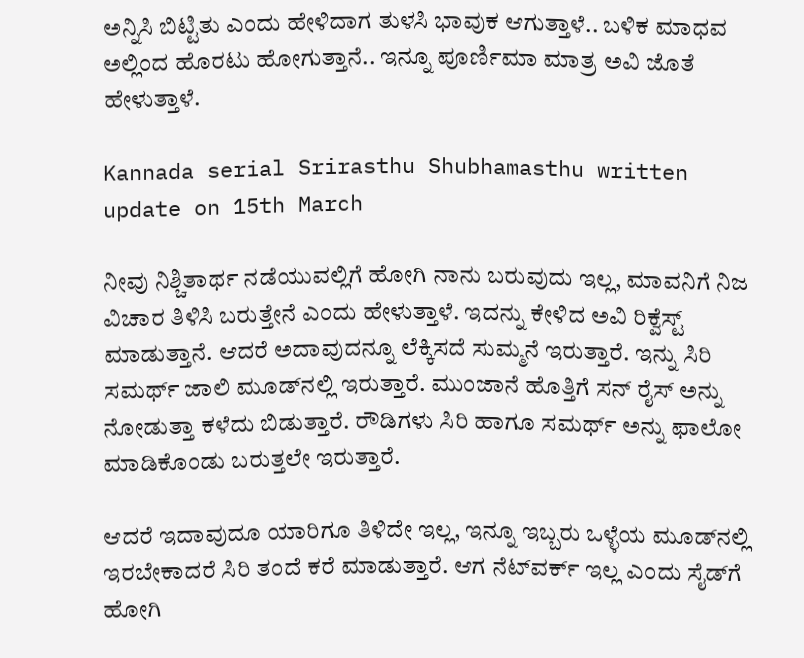ಅನ್ನಿಸಿ ಬಿಟ್ಟಿತು ಎಂದು ಹೇಳಿದಾಗ ತುಳಸಿ ಭಾವುಕ ಆಗುತ್ತಾಳೆ.. ಬಳಿಕ ಮಾಧವ ಅಲ್ಲಿಂದ ಹೊರಟು ಹೋಗುತ್ತಾನೆ.. ಇನ್ನೂ ಪೂರ್ಣಿಮಾ ಮಾತ್ರ ಅವಿ ಜೊತೆ ಹೇಳುತ್ತಾಳೆ.

Kannada serial Srirasthu Shubhamasthu written update on 15th March

ನೀವು ನಿಶ್ಚಿತಾರ್ಥ ನಡೆಯುವಲ್ಲಿಗೆ ಹೋಗಿ ನಾನು ಬರುವುದು ಇಲ್ಲ, ಮಾವನಿಗೆ ನಿಜ ವಿಚಾರ ತಿಳಿಸಿ ಬರುತ್ತೇನೆ ಎಂದು ಹೇಳುತ್ತಾಳೆ. ಇದನ್ನು ಕೇಳಿದ ಅವಿ ರಿಕ್ವೆಸ್ಟ್ ಮಾಡುತ್ತಾನೆ. ಆದರೆ ಅದಾವುದನ್ನೂ ಲೆಕ್ಕಿಸದೆ ಸುಮ್ಮನೆ ಇರುತ್ತಾರೆ. ಇನ್ನು ಸಿರಿ ಸಮರ್ಥ್ ಜಾಲಿ ಮೂಡ್‌ನಲ್ಲಿ ಇರುತ್ತಾರೆ. ಮುಂಜಾನೆ ಹೊತ್ತಿಗೆ ಸನ್ ರೈಸ್ ಅನ್ನು ನೋಡುತ್ತಾ ಕಳೆದು ಬಿಡುತ್ತಾರೆ. ರೌಡಿಗಳು ಸಿರಿ ಹಾಗೂ ಸಮರ್ಥ್ ಅನ್ನು ಫಾಲೋ ಮಾಡಿಕೊಂಡು ಬರುತ್ತಲೇ ಇರುತ್ತಾರೆ.

ಆದರೆ ಇದಾವುದೂ ಯಾರಿಗೂ ತಿಳಿದೇ ಇಲ್ಲ, ಇನ್ನೂ ಇಬ್ಬರು ಒಳ್ಳೆಯ ಮೂಡ್‌ನಲ್ಲಿ ಇರಬೇಕಾದರೆ ಸಿರಿ ತಂದೆ ಕರೆ ಮಾಡುತ್ತಾರೆ. ಆಗ ನೆಟ್‌ವರ್ಕ್ ಇಲ್ಲ ಎಂದು ಸೈಡ್‌ಗೆ ಹೋಗಿ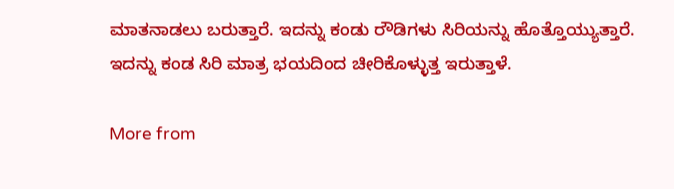ಮಾತನಾಡಲು ಬರುತ್ತಾರೆ. ಇದನ್ನು ಕಂಡು ರೌಡಿಗಳು ಸಿರಿಯನ್ನು ಹೊತ್ತೊಯ್ಯುತ್ತಾರೆ. ಇದನ್ನು ಕಂಡ ಸಿರಿ ಮಾತ್ರ ಭಯದಿಂದ ಚೀರಿಕೊಳ್ಳುತ್ತ ಇರುತ್ತಾಳೆ.

More from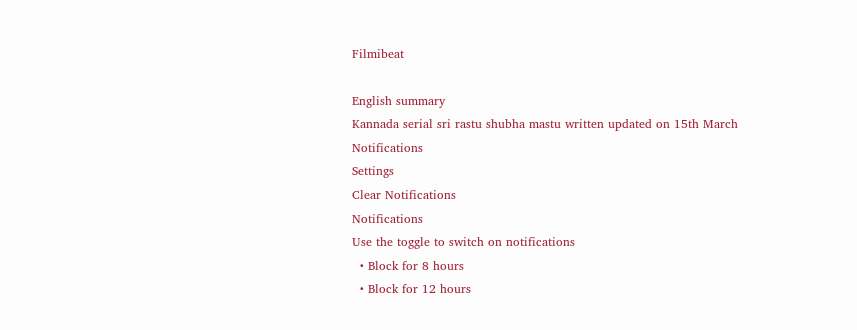Filmibeat

English summary
Kannada serial sri rastu shubha mastu written updated on 15th March
Notifications
Settings
Clear Notifications
Notifications
Use the toggle to switch on notifications
  • Block for 8 hours
  • Block for 12 hours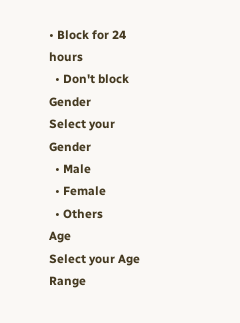• Block for 24 hours
  • Don't block
Gender
Select your Gender
  • Male
  • Female
  • Others
Age
Select your Age Range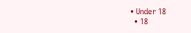• Under 18
  • 18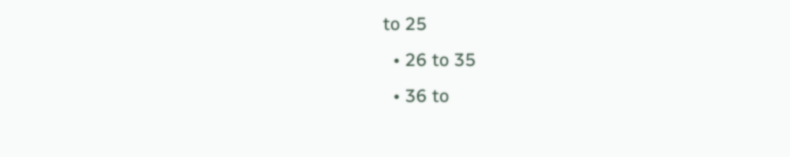to 25
  • 26 to 35
  • 36 to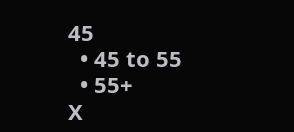45
  • 45 to 55
  • 55+
X